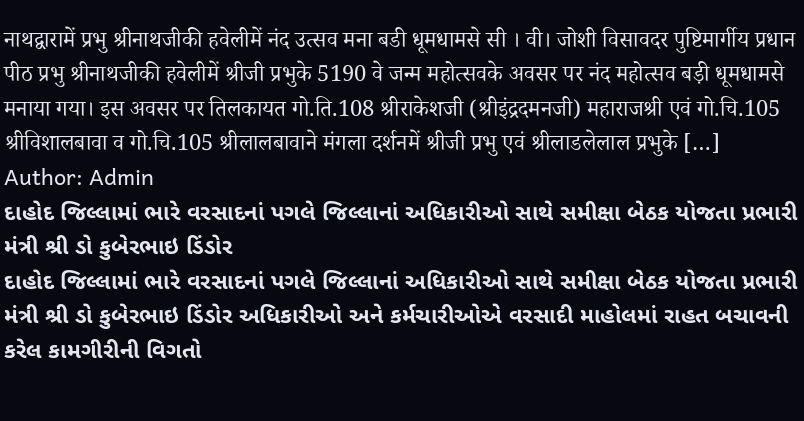नाथद्वारामें प्रभु श्रीनाथजीकी हवेलीमें नंद उत्सव मना बडी धूमधामसे सी । वी। जोशी विसावदर पुष्टिमार्गीय प्रधान पीठ प्रभु श्रीनाथजीकी हवेलीमें श्रीजी प्रभुके 5190 वे जन्म महोत्सवके अवसर पर नंद महोत्सव बड़ी धूमधामसे मनाया गया। इस अवसर पर तिलकायत गो.ति.108 श्रीराकेशजी (श्रीइंद्रदमनजी) महाराजश्री एवं गो.चि.105 श्रीविशालबावा व गो.चि.105 श्रीलालबावाने मंगला दर्शनमें श्रीजी प्रभु एवं श्रीलाडलेलाल प्रभुके […]
Author: Admin
દાહોદ જિલ્લામાં ભારે વરસાદનાં પગલે જિલ્લાનાં અધિકારીઓ સાથે સમીક્ષા બેઠક યોજતા પ્રભારી મંત્રી શ્રી ડો કુબેરભાઇ ડિંડોર
દાહોદ જિલ્લામાં ભારે વરસાદનાં પગલે જિલ્લાનાં અધિકારીઓ સાથે સમીક્ષા બેઠક યોજતા પ્રભારી મંત્રી શ્રી ડો કુબેરભાઇ ડિંડોર અધિકારીઓ અને કર્મચારીઓએ વરસાદી માહોલમાં રાહત બચાવની કરેલ કામગીરીની વિગતો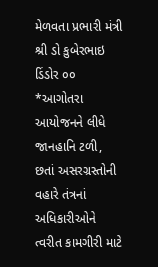મેળવતા પ્રભારી મંત્રી શ્રી ડો કુબેરભાઇ ડિંડોર ૦૦ *આગોતરા આયોજનને લીધે જાનહાનિ ટળી, છતાં અસરગ્રસ્તોની વહારે તંત્રનાં અધિકારીઓને ત્વરીત કામગીરી માટે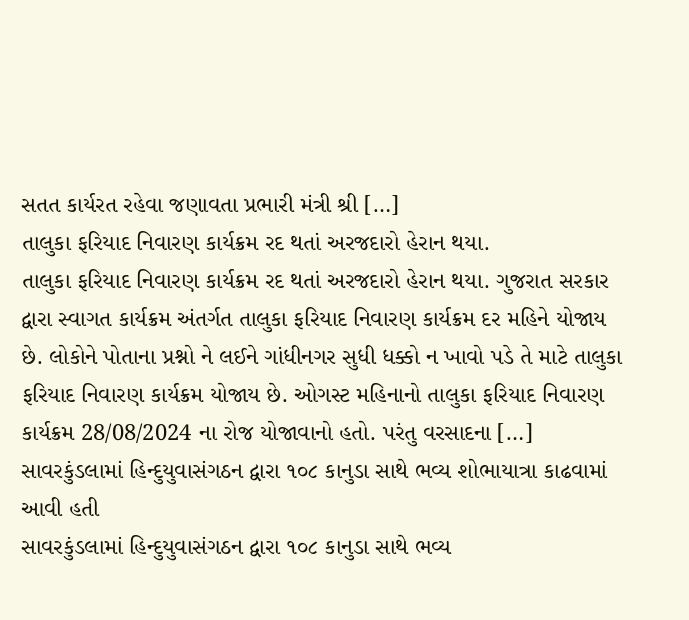સતત કાર્યરત રહેવા જણાવતા પ્રભારી મંત્રી શ્રી […]
તાલુકા ફરિયાદ નિવારણ કાર્યક્રમ રદ થતાં અરજદારો હેરાન થયા.
તાલુકા ફરિયાદ નિવારણ કાર્યક્રમ રદ થતાં અરજદારો હેરાન થયા. ગુજરાત સરકાર દ્વારા સ્વાગત કાર્યક્રમ અંતર્ગત તાલુકા ફરિયાદ નિવારણ કાર્યક્રમ દર મહિને યોજાય છે. લોકોને પોતાના પ્રશ્નો ને લઈને ગાંધીનગર સુધી ધક્કો ન ખાવો પડે તે માટે તાલુકા ફરિયાદ નિવારણ કાર્યક્રમ યોજાય છે. ઓગસ્ટ મહિનાનો તાલુકા ફરિયાદ નિવારણ કાર્યક્રમ 28/08/2024 ના રોજ યોજાવાનો હતો. પરંતુ વરસાદના […]
સાવરકુંડલામાં હિન્દુયુવાસંગઠન દ્વારા ૧૦૮ કાનુડા સાથે ભવ્ય શોભાયાત્રા કાઢવામાં આવી હતી
સાવરકુંડલામાં હિન્દુયુવાસંગઠન દ્વારા ૧૦૮ કાનુડા સાથે ભવ્ય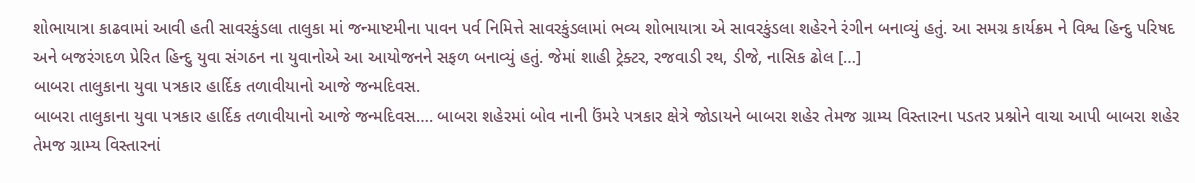શોભાયાત્રા કાઢવામાં આવી હતી સાવરકુંડલા તાલુકા માં જન્માષ્ટમીના પાવન પર્વ નિમિત્તે સાવરકુંડલામાં ભવ્ય શોભાયાત્રા એ સાવરકુંડલા શહેરને રંગીન બનાવ્યું હતું. આ સમગ્ર કાર્યક્રમ ને વિશ્વ હિન્દુ પરિષદ અને બજરંગદળ પ્રેરિત હિન્દુ યુવા સંગઠન ના યુવાનોએ આ આયોજનને સફળ બનાવ્યું હતું. જેમાં શાહી ટ્રેક્ટર, રજવાડી રથ, ડીજે, નાસિક ઢોલ […]
બાબરા તાલુકાના યુવા પત્રકાર હાર્દિક તળાવીયાનો આજે જન્મદિવસ.
બાબરા તાલુકાના યુવા પત્રકાર હાર્દિક તળાવીયાનો આજે જન્મદિવસ…. બાબરા શહેરમાં બોવ નાની ઉંમરે પત્રકાર ક્ષેત્રે જોડાયને બાબરા શહેર તેમજ ગ્રામ્ય વિસ્તારના પડતર પ્રશ્નોને વાચા આપી બાબરા શહેર તેમજ ગ્રામ્ય વિસ્તારનાં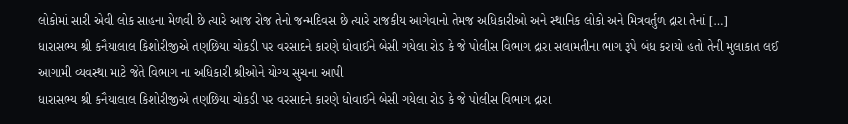લોકોમાં સારી એવી લોક સાહના મેળવી છે ત્યારે આજ રોજ તેનો જન્મદિવસ છે ત્યારે રાજકીય આગેવાનો તેમજ અધિકારીઓ અને સ્થાનિક લોકો અને મિત્રવર્તુળ દ્રારા તેનાં […]
ધારાસભ્ય શ્રી કનૈયાલાલ કિશોરીજીએ તણછિયા ચોકડી પર વરસાદને કારણે ધોવાઈને બેસી ગયેલા રોડ કે જે પોલીસ વિભાગ દ્રારા સલામતીના ભાગ રૂપે બંધ કરાયો હતો તેની મુલાકાત લઈ આગામી વ્યવસ્થા માટે જેતે વિભાગ ના અધિકારી શ્રીઓને યોગ્ય સુચના આપી
ધારાસભ્ય શ્રી કનૈયાલાલ કિશોરીજીએ તણછિયા ચોકડી પર વરસાદને કારણે ધોવાઈને બેસી ગયેલા રોડ કે જે પોલીસ વિભાગ દ્રારા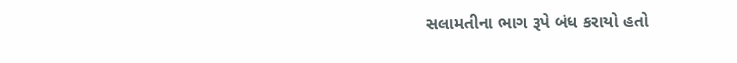સલામતીના ભાગ રૂપે બંધ કરાયો હતો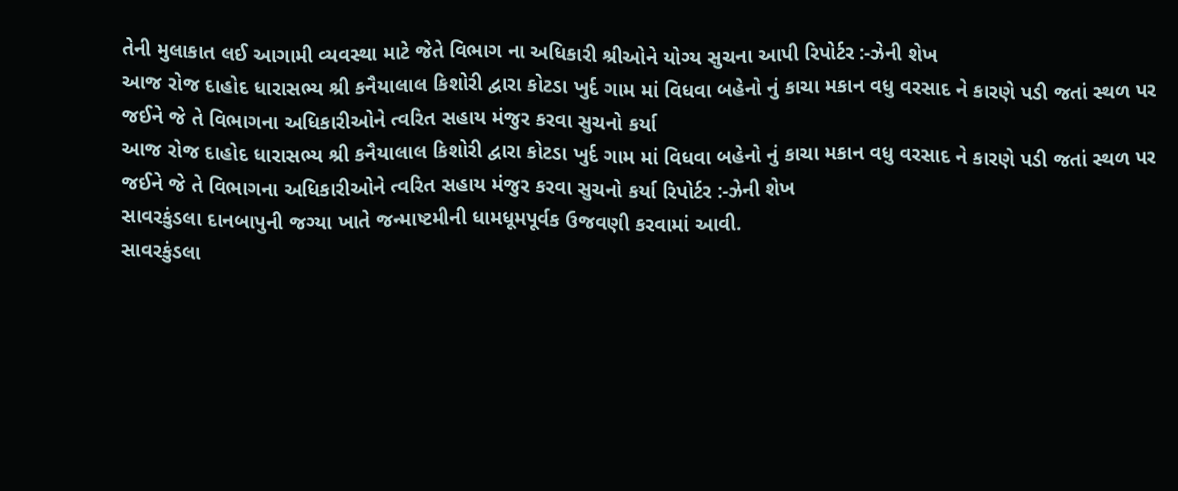તેની મુલાકાત લઈ આગામી વ્યવસ્થા માટે જેતે વિભાગ ના અધિકારી શ્રીઓને યોગ્ય સુચના આપી રિપોર્ટર :-ઝેની શેખ
આજ રોજ દાહોદ ધારાસભ્ય શ્રી કનૈયાલાલ કિશોરી દ્વારા કોટડા ખુર્દ ગામ માં વિધવા બહેનો નું કાચા મકાન વધુ વરસાદ ને કારણે પડી જતાં સ્થળ પર જઈને જે તે વિભાગના અધિકારીઓને ત્વરિત સહાય મંજુર કરવા સુચનો કર્યા
આજ રોજ દાહોદ ધારાસભ્ય શ્રી કનૈયાલાલ કિશોરી દ્વારા કોટડા ખુર્દ ગામ માં વિધવા બહેનો નું કાચા મકાન વધુ વરસાદ ને કારણે પડી જતાં સ્થળ પર જઈને જે તે વિભાગના અધિકારીઓને ત્વરિત સહાય મંજુર કરવા સુચનો કર્યા રિપોર્ટર :-ઝેની શેખ
સાવરકુંડલા દાનબાપુની જગ્યા ખાતે જન્માષ્ટમીની ધામધૂમપૂર્વક ઉજવણી કરવામાં આવી.
સાવરકુંડલા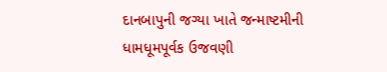દાનબાપુની જગ્યા ખાતે જન્માષ્ટમીની ધામધૂમપૂર્વક ઉજવણી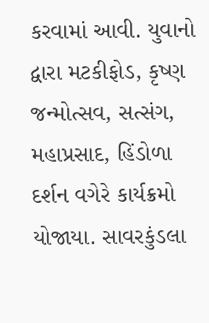કરવામાં આવી. યુવાનો દ્વારા મટકીફોડ, કૃષ્ણ જન્મોત્સવ, સત્સંગ, મહાપ્રસાદ, હિંડોળા દર્શન વગેરે કાર્યક્રમો યોજાયા. સાવરકુંડલા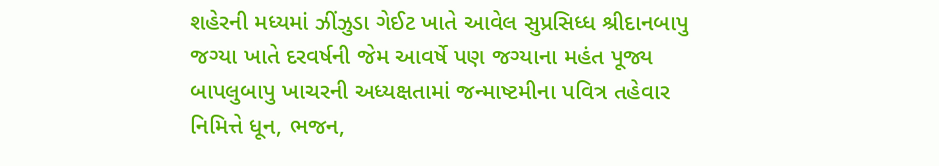શહેરની મધ્યમાં ઝીંઝુડા ગેઈટ ખાતે આવેલ સુપ્રસિધ્ધ શ્રીદાનબાપુ જગ્યા ખાતે દરવર્ષની જેમ આવર્ષે પણ જગ્યાના મહંત પૂજ્ય બાપલુબાપુ ખાચરની અધ્યક્ષતામાં જન્માષ્ટમીના પવિત્ર તહેવાર નિમિત્તે ધૂન, ભજન,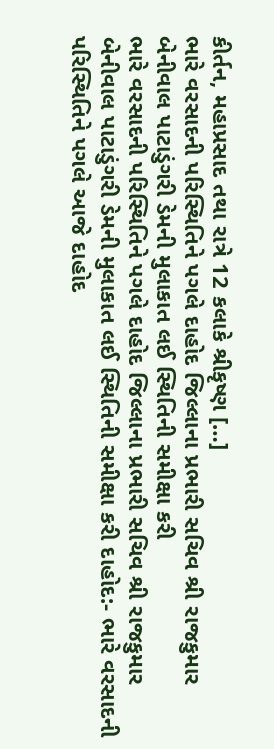કીર્તન, મહાપ્રસાદ તથા રાત્રે 12 કલાકે શ્રીકૃષ્ણ […]
ભારે વરસાદની પરિસ્થિતિને પગલે દાહોદ જિલ્લાના પ્રભારી સચિવ શ્રી રાજકુમાર બેનીવાલ પાટાડુંગરી ડેમની મુલાકાત લઈ સ્થિતિની સમીક્ષા કરી
ભારે વરસાદની પરિસ્થિતિને પગલે દાહોદ જિલ્લાના પ્રભારી સચિવ શ્રી રાજકુમાર બેનીવાલ પાટાડુંગરી ડેમની મુલાકાત લઈ સ્થિતિની સમીક્ષા કરી દાહોદ:- ભારે વરસાદની પરિસ્થિતિને પગલે આજે દાહોદ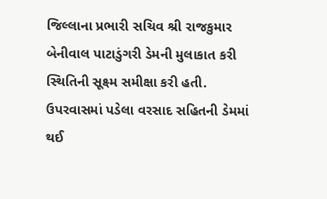જિલ્લાના પ્રભારી સચિવ શ્રી રાજકુમાર બેનીવાલ પાટાડુંગરી ડેમની મુલાકાત કરી સ્થિતિની સૂક્ષ્મ સમીક્ષા કરી હતી. ઉપરવાસમાં પડેલા વરસાદ સહિતની ડેમમાં થઈ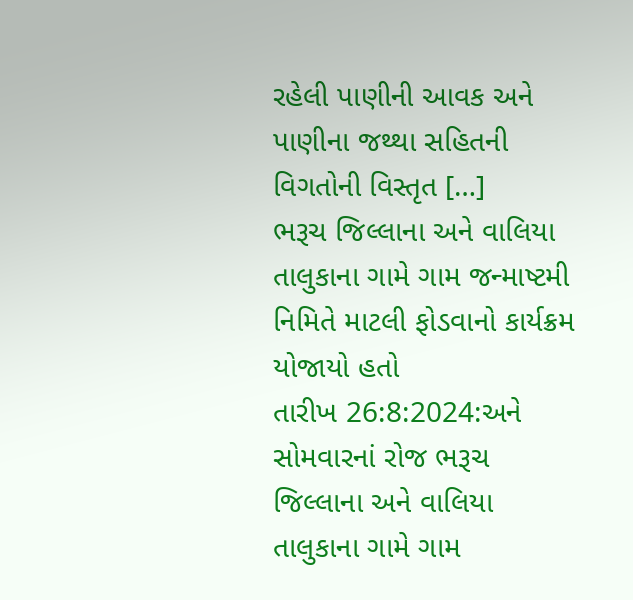રહેલી પાણીની આવક અને પાણીના જથ્થા સહિતની વિગતોની વિસ્તૃત […]
ભરૂચ જિલ્લાના અને વાલિયા તાલુકાના ગામે ગામ જન્માષ્ટમી નિમિતે માટલી ફોડવાનો કાર્યક્રમ યોજાયો હતો
તારીખ 26:8:2024:અને સોમવારનાં રોજ ભરૂચ જિલ્લાના અને વાલિયા તાલુકાના ગામે ગામ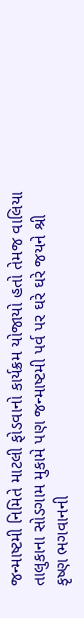જન્માષ્ટમી નિમિતે માટલી ફોડવાનો કાર્યક્રમ યોજાયો હતો તેમજ વાલિયા તાલુકાના સોડગામ મુકામે પણ જન્માષ્ટમી પર્વ પર ઘરે ઘરે જયને શ્રી કૃષ્ણ ભગવાનની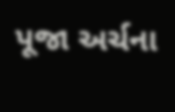પૂજા અર્ચના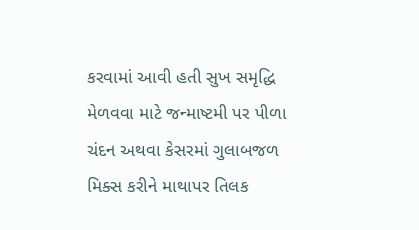કરવામાં આવી હતી સુખ સમૃદ્ધિ મેળવવા માટે જન્માષ્ટમી પર પીળા ચંદન અથવા કેસરમાં ગુલાબજળ મિક્સ કરીને માથાપર તિલક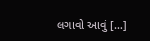લગાવો આવું […]